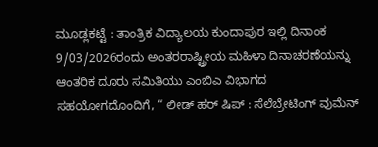ಮೂಡ್ಲಕಟ್ಟೆ : ತಾಂತ್ರಿಕ ವಿದ್ಯಾಲಯ ಕುಂದಾಪುರ ಇಲ್ಲಿ ದಿನಾಂಕ 9/03/2026ರಂದು ಅಂತರರಾಷ್ಟ್ರೀಯ ಮಹಿಳಾ ದಿನಾಚರಣೆಯನ್ನು ಆಂತರಿಕ ದೂರು ಸಮಿತಿಯು ಎಂಬಿಎ ವಿಭಾಗದ ಸಹಯೋಗದೊಂದಿಗೆ, “ ಲೀಡ್ ಹರ್ ಷಿಪ್ : ಸೆಲೆಬ್ರೇಟಿಂಗ್ ವುಮೆನ್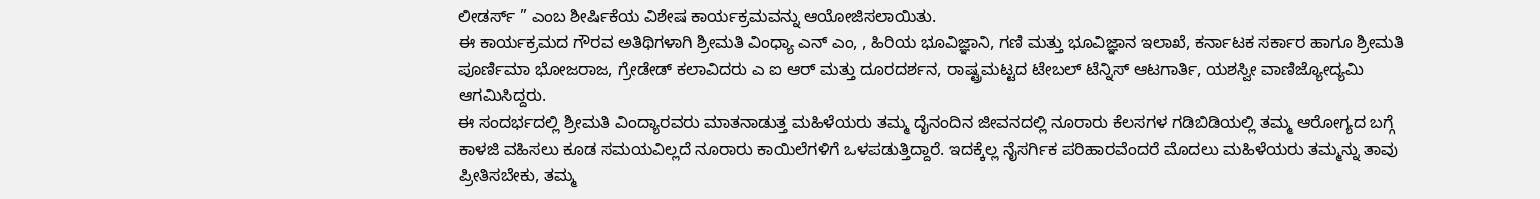ಲೀಡರ್ಸ್ ” ಎಂಬ ಶೀರ್ಷಿಕೆಯ ವಿಶೇಷ ಕಾರ್ಯಕ್ರಮವನ್ನು ಆಯೋಜಿಸಲಾಯಿತು.
ಈ ಕಾರ್ಯಕ್ರಮದ ಗೌರವ ಅತಿಥಿಗಳಾಗಿ ಶ್ರೀಮತಿ ವಿಂಧ್ಯಾ ಎನ್ ಎಂ, , ಹಿರಿಯ ಭೂವಿಜ್ಞಾನಿ, ಗಣಿ ಮತ್ತು ಭೂವಿಜ್ಞಾನ ಇಲಾಖೆ, ಕರ್ನಾಟಕ ಸರ್ಕಾರ ಹಾಗೂ ಶ್ರೀಮತಿ ಪೂರ್ಣಿಮಾ ಭೋಜರಾಜ, ಗ್ರೇಡೇಡ್ ಕಲಾವಿದರು ಎ ಐ ಆರ್ ಮತ್ತು ದೂರದರ್ಶನ, ರಾಷ್ಟ್ರಮಟ್ಟದ ಟೇಬಲ್ ಟೆನ್ನಿಸ್ ಆಟಗಾರ್ತಿ, ಯಶಸ್ವೀ ವಾಣಿಜ್ಯೋದ್ಯಮಿ ಆಗಮಿಸಿದ್ದರು.
ಈ ಸಂದರ್ಭದಲ್ಲಿ ಶ್ರೀಮತಿ ವಿಂದ್ಯಾರವರು ಮಾತನಾಡುತ್ತ ಮಹಿಳೆಯರು ತಮ್ಮ ದೈನಂದಿನ ಜೀವನದಲ್ಲಿ ನೂರಾರು ಕೆಲಸಗಳ ಗಡಿಬಿಡಿಯಲ್ಲಿ ತಮ್ಮ ಆರೋಗ್ಯದ ಬಗ್ಗೆ ಕಾಳಜಿ ವಹಿಸಲು ಕೂಡ ಸಮಯವಿಲ್ಲದೆ ನೂರಾರು ಕಾಯಿಲೆಗಳಿಗೆ ಒಳಪಡುತ್ತಿದ್ದಾರೆ. ಇದಕ್ಕೆಲ್ಲ ನೈಸರ್ಗಿಕ ಪರಿಹಾರವೆಂದರೆ ಮೊದಲು ಮಹಿಳೆಯರು ತಮ್ಮನ್ನು ತಾವು ಪ್ರೀತಿಸಬೇಕು, ತಮ್ಮ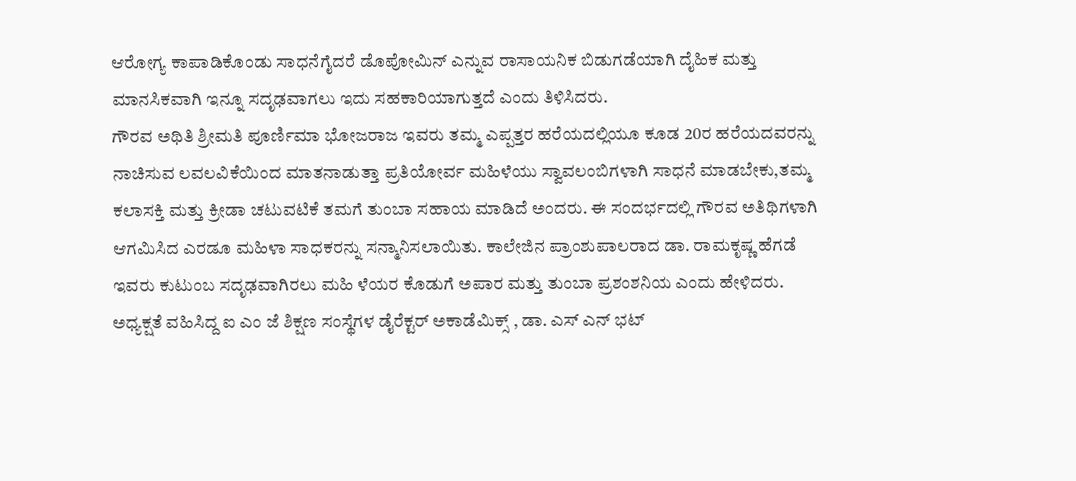ಆರೋಗ್ಯ ಕಾಪಾಡಿಕೊಂಡು ಸಾಧನೆಗೈದರೆ ಡೊಪೋಮಿನ್ ಎನ್ನುವ ರಾಸಾಯನಿಕ ಬಿಡುಗಡೆಯಾಗಿ ದೈಹಿಕ ಮತ್ತು ಮಾನಸಿಕವಾಗಿ ಇನ್ನೂ ಸದೃಢವಾಗಲು ಇದು ಸಹಕಾರಿಯಾಗುತ್ತದೆ ಎಂದು ತಿಳಿಸಿದರು.
ಗೌರವ ಅಥಿತಿ ಶ್ರೀಮತಿ ಪೂರ್ಣಿಮಾ ಭೋಜರಾಜ ಇವರು ತಮ್ಮ ಎಪ್ಪತ್ತರ ಹರೆಯದಲ್ಲಿಯೂ ಕೂಡ 20ರ ಹರೆಯದವರನ್ನು ನಾಚಿಸುವ ಲವಲವಿಕೆಯಿಂದ ಮಾತನಾಡುತ್ತಾ ಪ್ರತಿಯೋರ್ವ ಮಹಿಳೆಯು ಸ್ವಾವಲಂಬಿಗಳಾಗಿ ಸಾಧನೆ ಮಾಡಬೇಕು,ತಮ್ಮ ಕಲಾಸಕ್ತಿ ಮತ್ತು ಕ್ರೀಡಾ ಚಟುವಟಿಕೆ ತಮಗೆ ತುಂಬಾ ಸಹಾಯ ಮಾಡಿದೆ ಅಂದರು. ಈ ಸಂದರ್ಭದಲ್ಲಿ ಗೌರವ ಅತಿಥಿಗಳಾಗಿ ಆಗಮಿಸಿದ ಎರಡೂ ಮಹಿಳಾ ಸಾಧಕರನ್ನು ಸನ್ಮಾನಿಸಲಾಯಿತು. ಕಾಲೇಜಿನ ಪ್ರಾಂಶುಪಾಲರಾದ ಡಾ. ರಾಮಕೃಷ್ಣ ಹೆಗಡೆ ಇವರು ಕುಟುಂಬ ಸದೃಢವಾಗಿರಲು ಮಹಿ ಳೆಯರ ಕೊಡುಗೆ ಅಪಾರ ಮತ್ತು ತುಂಬಾ ಪ್ರಶಂಶನಿಯ ಎಂದು ಹೇಳಿದರು. ಅಧ್ಯಕ್ಷತೆ ವಹಿಸಿದ್ದ ಐ ಎಂ ಜೆ ಶಿಕ್ಷಣ ಸಂಸ್ಥೆಗಳ ಡೈರೆಕ್ಟರ್ ಅಕಾಡೆಮಿಕ್ಸ್ , ಡಾ. ಎಸ್ ಎನ್ ಭಟ್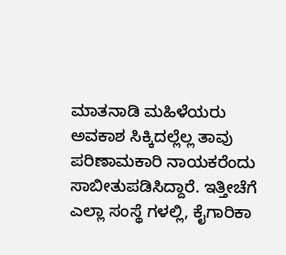ಮಾತನಾಡಿ ಮಹಿಳೆಯರು ಅವಕಾಶ ಸಿಕ್ಕಿದಲ್ಲೆಲ್ಲ ತಾವು ಪರಿಣಾಮಕಾರಿ ನಾಯಕರೆಂದು ಸಾಬೀತುಪಡಿಸಿದ್ದಾರೆ. ಇತ್ತೀಚೆಗೆ ಎಲ್ಲಾ ಸಂಸ್ಥೆ ಗಳಲ್ಲಿ, ಕೈಗಾರಿಕಾ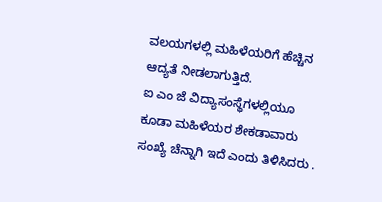ವಲಯಗಳಲ್ಲಿ ಮಹಿಳೆಯರಿಗೆ ಹೆಚ್ಚಿನ ಆದ್ಯತೆ ನೀಡಲಾಗುತ್ತಿದೆ.
ಐ ಎಂ ಜೆ ವಿದ್ಯಾಸಂಸ್ಥೆಗಳಲ್ಲಿಯೂ ಕೂಡಾ ಮಹಿಳೆಯರ ಶೇಕಡಾವಾರು ಸಂಖ್ಯೆ ಚೆನ್ನಾಗಿ ಇದೆ ಎಂದು ತಿಳಿಸಿದರು .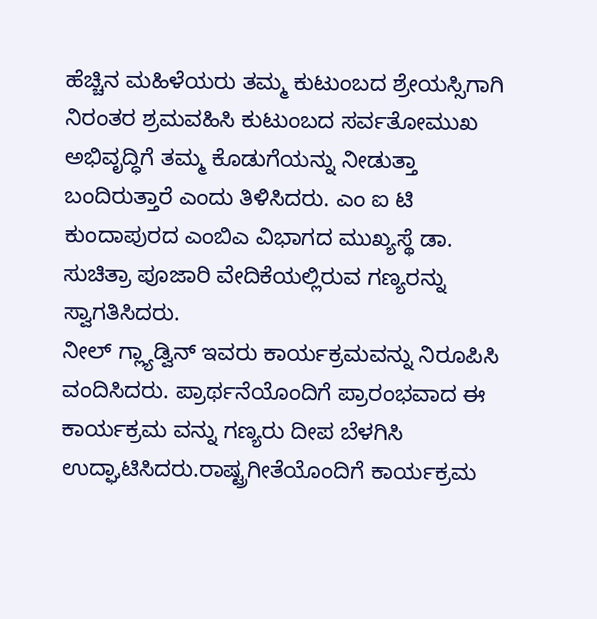ಹೆಚ್ಚಿನ ಮಹಿಳೆಯರು ತಮ್ಮ ಕುಟುಂಬದ ಶ್ರೇಯಸ್ಸಿಗಾಗಿ ನಿರಂತರ ಶ್ರಮವಹಿಸಿ ಕುಟುಂಬದ ಸರ್ವತೋಮುಖ ಅಭಿವೃದ್ಧಿಗೆ ತಮ್ಮ ಕೊಡುಗೆಯನ್ನು ನೀಡುತ್ತಾ ಬಂದಿರುತ್ತಾರೆ ಎಂದು ತಿಳಿಸಿದರು. ಎಂ ಐ ಟಿ ಕುಂದಾಪುರದ ಎಂಬಿಎ ವಿಭಾಗದ ಮುಖ್ಯಸ್ಥೆ ಡಾ. ಸುಚಿತ್ರಾ ಪೂಜಾರಿ ವೇದಿಕೆಯಲ್ಲಿರುವ ಗಣ್ಯರನ್ನು ಸ್ವಾಗತಿಸಿದರು.
ನೀಲ್ ಗ್ಲ್ಯಾಡ್ವಿನ್ ಇವರು ಕಾರ್ಯಕ್ರಮವನ್ನು ನಿರೂಪಿಸಿ ವಂದಿಸಿದರು. ಪ್ರಾರ್ಥನೆಯೊಂದಿಗೆ ಪ್ರಾರಂಭವಾದ ಈ ಕಾರ್ಯಕ್ರಮ ವನ್ನು ಗಣ್ಯರು ದೀಪ ಬೆಳಗಿಸಿ ಉದ್ಘಾಟಿಸಿದರು.ರಾಷ್ಟ್ರಗೀತೆಯೊಂದಿಗೆ ಕಾರ್ಯಕ್ರಮ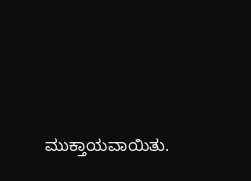ಮುಕ್ತಾಯವಾಯಿತು.